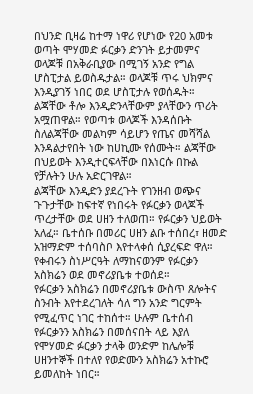በህንድ ቢዛሬ ከተማ ነዋሪ የሆነው የ20 አመቱ ወጣት ሞሃመድ ፉርቃን ድንገት ይታመምና ወላጆቹ በአቅራቢያው በሚገኝ አንድ የግል ሆስፒታል ይወስዱታል። ወላጆቹ ጥሩ ህክምና እንዲያገኝ ነበር ወደ ሆስፒታሉ የወሰዱት። ልጃቸው ቶሎ እንዲድንላቸውም ያላቸውን ጥሪት አሟጠዋል። የወጣቱ ወላጆች እንዳሰቡት ስለልጃቸው መልካም ሳይሆን የጤና መሻሻል እንዳልታየበት ነው ከሀኪሙ የሰሙት። ልጃቸው በህይወት እንዲተርፍላቸው በእነርሱ በኩል የቻሉትን ሁሉ አድርገዋል።
ልጃቸው እንዲድን ያደረጉት የገንዘብ ወጭና ጉጉታቸው ከፍተኛ የነበሩት የፉርቃን ወላጆች ጥረታቸው ወደ ሀዘን ተለወጠ። የፉርቃን ህይወት አለፈ። ቤተሰቡ በመሪር ሀዘን ልቡ ተሰበረ፣ ዘመድ አዝማድም ተሰባስቦ እየተላቀሰ ሲያረፍድ ዋለ። የቀብሩን ስነሥርዓት ለማከናወንም የፉርቃን አስክሬን ወደ መኖሪያቤቱ ተወሰደ።
የፉርቃን አስክሬን በመኖሪያቤቱ ውስጥ ጸሎትና ስንብት እየተደረገለት ሳለ ግን አንድ ግርምት የሚፈጥር ነገር ተከሰተ። ሁሉም ቤተሰብ የፉርቃንን አስክሬን በመሰናበት ላይ እያለ የሞሃመድ ፉርቃን ታላቅ ወንድም ከሌሎቹ ሀዘንተኞች በተለየ የወድሙን አስክሬን አተኩሮ ይመለከት ነበር።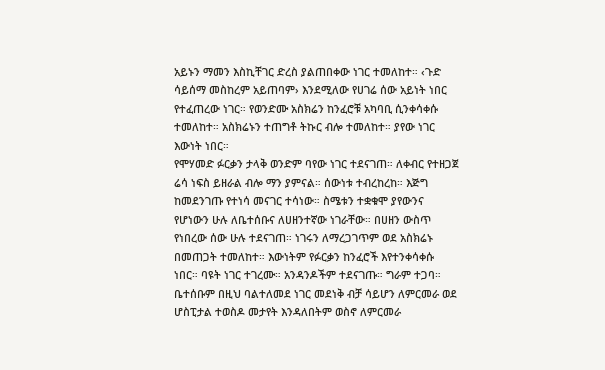አይኑን ማመን እስኪቸገር ድረስ ያልጠበቀው ነገር ተመለከተ። ‹ጉድ ሳይሰማ መስከረም አይጠባም› እንደሚለው የሀገሬ ሰው አይነት ነበር የተፈጠረው ነገር። የወንድሙ አስክሬን ከንፈሮቹ አካባቢ ሲንቀሳቀሱ ተመለከተ። አስክሬኑን ተጠግቶ ትኩር ብሎ ተመለከተ። ያየው ነገር እውነት ነበር።
የሞሃመድ ፉርቃን ታላቅ ወንድም ባየው ነገር ተደናገጠ። ለቀብር የተዘጋጀ ሬሳ ነፍስ ይዘራል ብሎ ማን ያምናል። ሰውነቱ ተብረከረከ። እጅግ ከመደንገጡ የተነሳ መናገር ተሳነው። ስሜቱን ተቋቁሞ ያየውንና የሆነውን ሁሉ ለቤተሰቡና ለሀዘንተኛው ነገራቸው። በሀዘን ውስጥ የነበረው ሰው ሁሉ ተደናገጠ። ነገሩን ለማረጋገጥም ወደ አስክሬኑ በመጠጋት ተመለከተ። እውነትም የፉርቃን ከንፈሮች እየተንቀሳቀሱ ነበር። ባዩት ነገር ተገረሙ። አንዳንዶችም ተደናገጡ። ግራም ተጋባ። ቤተሰቡም በዚህ ባልተለመደ ነገር መደነቅ ብቻ ሳይሆን ለምርመራ ወደ ሆስፒታል ተወስዶ መታየት እንዳለበትም ወስኖ ለምርመራ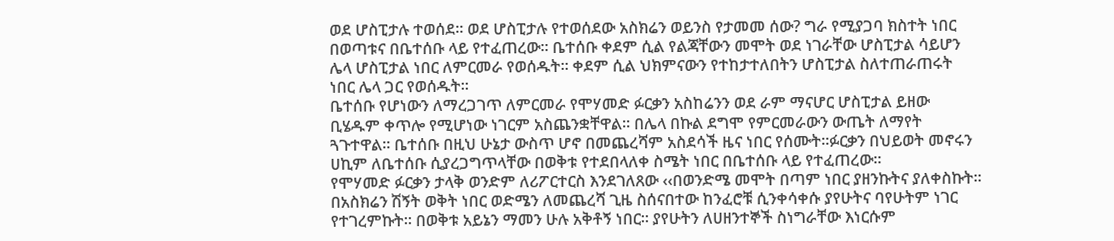ወደ ሆስፒታሉ ተወሰደ። ወደ ሆስፒታሉ የተወሰደው አስክሬን ወይንስ የታመመ ሰው? ግራ የሚያጋባ ክስተት ነበር በወጣቱና በቤተሰቡ ላይ የተፈጠረው። ቤተሰቡ ቀደም ሲል የልጃቸውን መሞት ወደ ነገራቸው ሆስፒታል ሳይሆን ሌላ ሆስፒታል ነበር ለምርመራ የወሰዱት። ቀደም ሲል ህክምናውን የተከታተለበትን ሆስፒታል ስለተጠራጠሩት ነበር ሌላ ጋር የወሰዱት።
ቤተሰቡ የሆነውን ለማረጋገጥ ለምርመራ የሞሃመድ ፉርቃን አስከሬንን ወደ ራም ማናሆር ሆስፒታል ይዘው ቢሄዱም ቀጥሎ የሚሆነው ነገርም አስጨንቋቸዋል። በሌላ በኩል ደግሞ የምርመራውን ውጤት ለማየት ጓጉተዋል። ቤተሰቡ በዚህ ሁኔታ ውስጥ ሆኖ በመጨረሻም አስደሳች ዜና ነበር የሰሙት።ፉርቃን በህይወት መኖሩን ሀኪም ለቤተሰቡ ሲያረጋግጥላቸው በወቅቱ የተደበላለቀ ስሜት ነበር በቤተሰቡ ላይ የተፈጠረው።
የሞሃመድ ፉርቃን ታላቅ ወንድም ለሪፖርተርስ እንደገለጸው ‹‹በወንድሜ መሞት በጣም ነበር ያዘንኩትና ያለቀስኩት። በአስክሬን ሽኝት ወቅት ነበር ወድሜን ለመጨረሻ ጊዜ ስሰናበተው ከንፈሮቹ ሲንቀሳቀሱ ያየሁትና ባየሁትም ነገር የተገረምኩት። በወቅቱ አይኔን ማመን ሁሉ አቅቶኝ ነበር። ያየሁትን ለሀዘንተኞች ስነግራቸው እነርሱም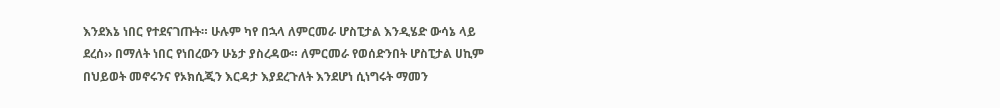እንደእኔ ነበር የተደናገጡት። ሁሉም ካየ በኋላ ለምርመራ ሆስፒታል እንዲሄድ ውሳኔ ላይ ደረሰ›› በማለት ነበር የነበረውን ሁኔታ ያስረዳው። ለምርመራ የወሰድንበት ሆስፒታል ሀኪም በህይወት መኖሩንና የኦክሲጂን እርዳታ እያደረጉለት እንደሆነ ሲነግሩት ማመን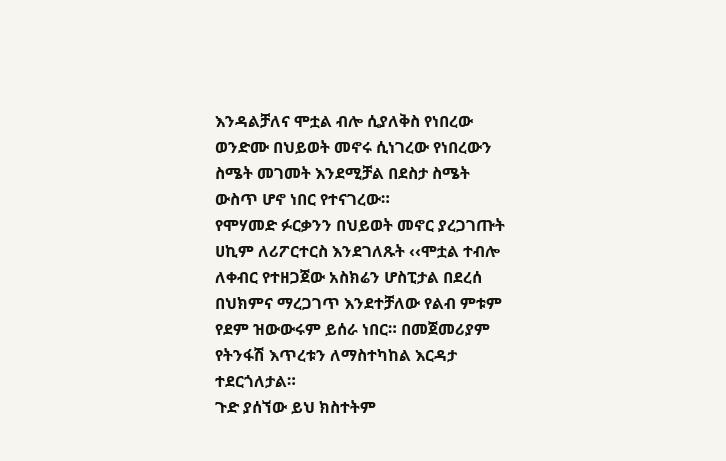እንዳልቻለና ሞቷል ብሎ ሲያለቅስ የነበረው ወንድሙ በህይወት መኖሩ ሲነገረው የነበረውን ስሜት መገመት እንደሚቻል በደስታ ስሜት ውስጥ ሆኖ ነበር የተናገረው።
የሞሃመድ ፉርቃንን በህይወት መኖር ያረጋገጡት ሀኪም ለሪፖርተርስ እንደገለጹት ‹‹ሞቷል ተብሎ ለቀብር የተዘጋጀው አስክሬን ሆስፒታል በደረሰ በህክምና ማረጋገጥ እንደተቻለው የልብ ምቱም የደም ዝውውሩም ይሰራ ነበር። በመጀመሪያም የትንፋሽ እጥረቱን ለማስተካከል እርዳታ ተደርጎለታል።
ጉድ ያሰኘው ይህ ክስተትም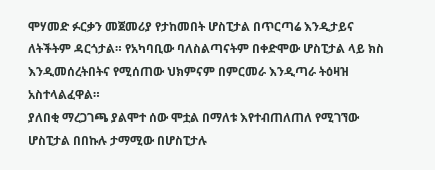ሞሃመድ ፉርቃን መጀመሪያ የታከመበት ሆስፒታል በጥርጣሬ እንዲታይና ለትችትም ዳርጎታል። የአካባቢው ባለስልጣናትም በቀድሞው ሆስፒታል ላይ ክስ እንዲመሰረትበትና የሚሰጠው ህክምናም በምርመራ እንዲጣራ ትዕዛዝ አስተላልፈዋል።
ያለበቂ ማረጋገጫ ያልሞተ ሰው ሞቷል በማለቱ እየተብጠለጠለ የሚገኘው ሆስፒታል በበኩሉ ታማሚው በሆስፒታሉ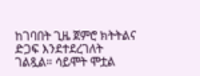ከገባበት ጊዜ ጀምሮ ክትትልና ድጋፍ እንደተደረገለት ገልጿል። ሳይሞት ሞቷል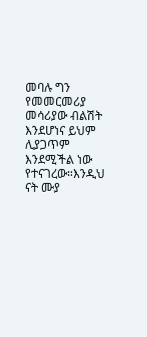መባሉ ግን የመመርመሪያ መሳሪያው ብልሽት እንደሆነና ይህም ሊያጋጥም እንደሚችል ነው የተናገረው።እንዲህ ናት ሙያ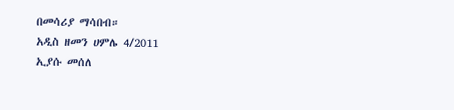በመሳሪያ ማሳበብ።
አዲስ ዘመን ሀምሌ 4/2011
ኢያሱ መሰለ